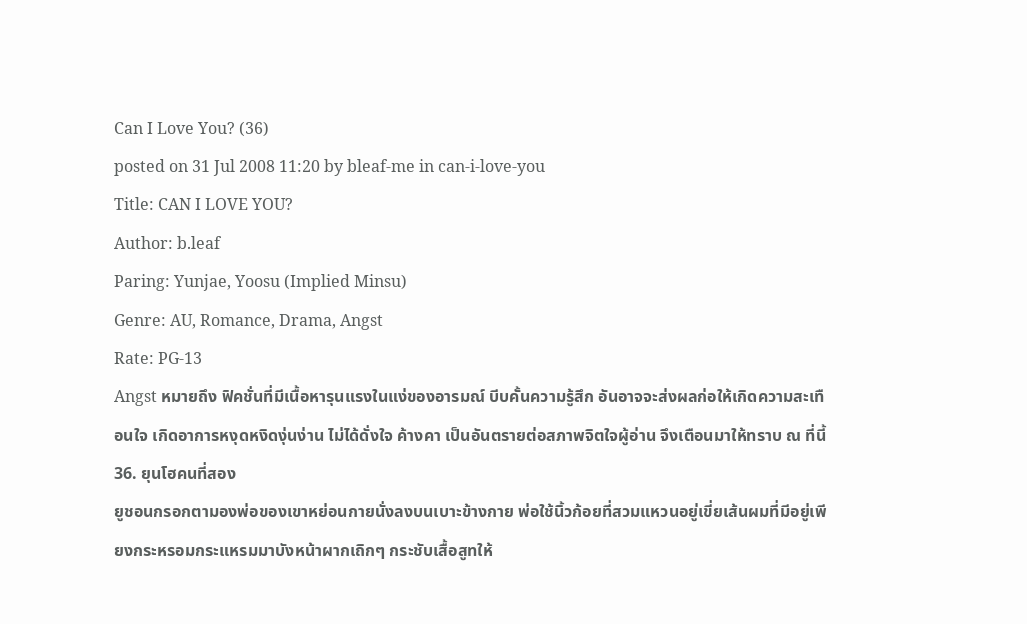Can I Love You? (36)
posted on 31 Jul 2008 11:20 by bleaf-me in can-i-love-you
Title: CAN I LOVE YOU?
Author: b.leaf
Paring: Yunjae, Yoosu (Implied Minsu)
Genre: AU, Romance, Drama, Angst
Rate: PG-13
Angst หมายถึง ฟิคชั่นที่มีเนื้อหารุนแรงในแง่ของอารมณ์ บีบคั้นความรู้สึก อันอาจจะส่งผลก่อให้เกิดความสะเทือนใจ เกิดอาการหงุดหงิดงุ่นง่าน ไม่ได้ดั่งใจ ค้างคา เป็นอันตรายต่อสภาพจิตใจผู้อ่าน จึงเตือนมาให้ทราบ ณ ที่นี้
36. ยุนโฮคนที่สอง
ยูชอนกรอกตามองพ่อของเขาหย่อนกายนั่งลงบนเบาะข้างกาย พ่อใช้นิ้วก้อยที่สวมแหวนอยู่เขี่ยเส้นผมที่มีอยู่เพียงกระหรอมกระแหรมมาบังหน้าผากเถิกๆ กระชับเสื้อสูทให้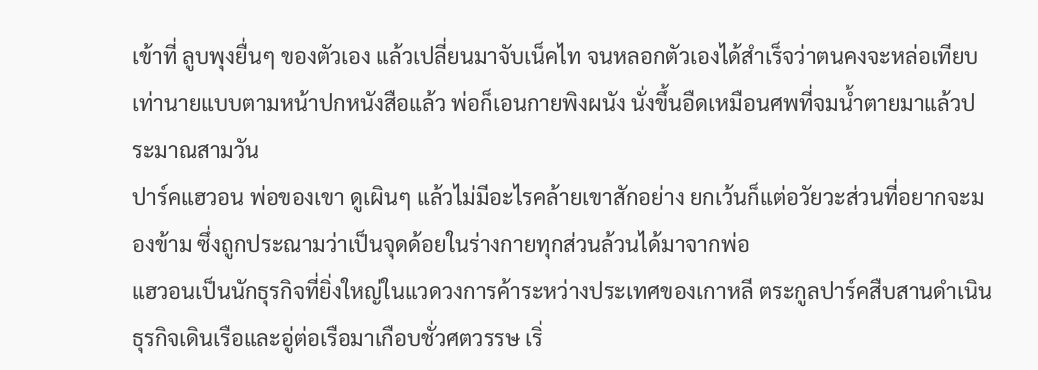เข้าที่ ลูบพุงยื่นๆ ของตัวเอง แล้วเปลี่ยนมาจับเน็คไท จนหลอกตัวเองได้สำเร็จว่าตนคงจะหล่อเทียบเท่านายแบบตามหน้าปกหนังสือแล้ว พ่อก็เอนกายพิงผนัง นั่งขึ้นอืดเหมือนศพที่จมน้ำตายมาแล้วประมาณสามวัน
ปาร์คแฮวอน พ่อของเขา ดูเผินๆ แล้วไม่มีอะไรคล้ายเขาสักอย่าง ยกเว้นก็แต่อวัยวะส่วนที่อยากจะมองข้าม ซึ่งถูกประณามว่าเป็นจุดด้อยในร่างกายทุกส่วนล้วนได้มาจากพ่อ
แฮวอนเป็นนักธุรกิจที่ยิ่งใหญ่ในแวดวงการค้าระหว่างประเทศของเกาหลี ตระกูลปาร์คสืบสานดำเนินธุรกิจเดินเรือและอู่ต่อเรือมาเกือบชั่วศตวรรษ เริ่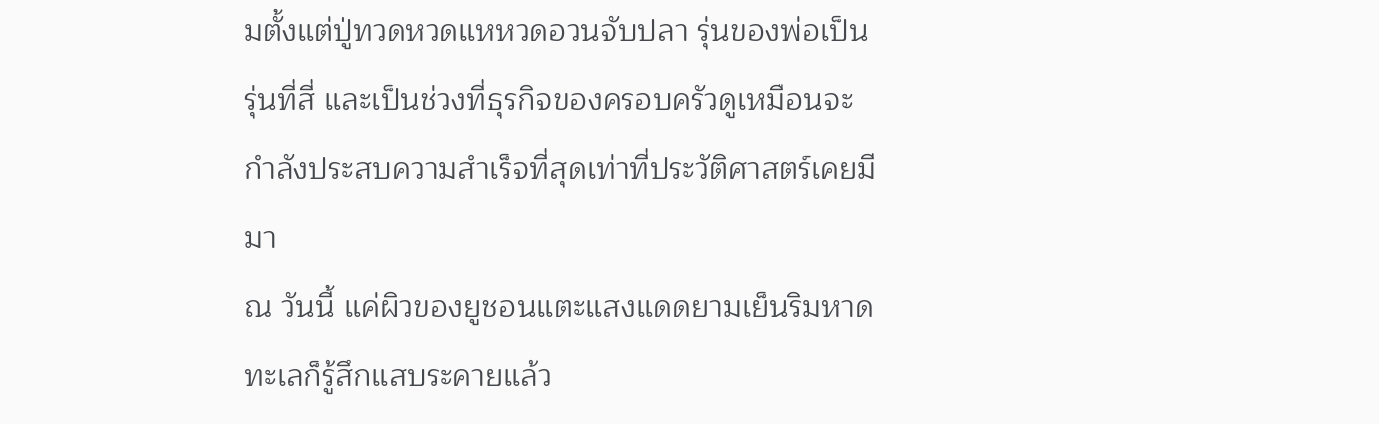มตั้งแต่ปู่ทวดหวดแหหวดอวนจับปลา รุ่นของพ่อเป็นรุ่นที่สี่ และเป็นช่วงที่ธุรกิจของครอบครัวดูเหมือนจะกำลังประสบความสำเร็จที่สุดเท่าที่ประวัติศาสตร์เคยมีมา
ณ วันนี้ แค่ผิวของยูชอนแตะแสงแดดยามเย็นริมหาดทะเลก็รู้สึกแสบระคายแล้ว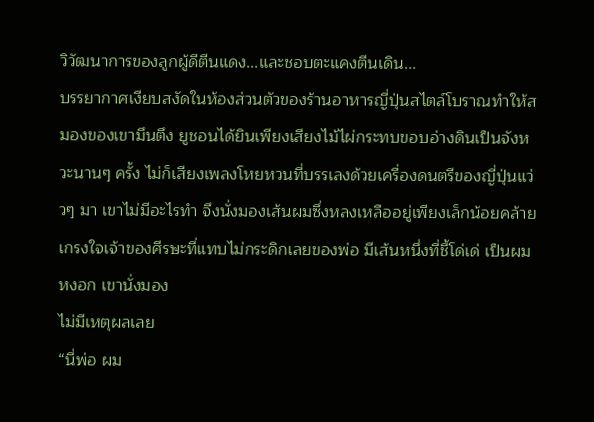วิวัฒนาการของลูกผู้ดีตีนแดง...และชอบตะแคงตีนเดิน...
บรรยากาศเงียบสงัดในห้องส่วนตัวของร้านอาหารญี่ปุ่นสไตล์โบราณทำให้สมองของเขามึนตึง ยูชอนได้ยินเพียงเสียงไม้ไผ่กระทบขอบอ่างดินเป็นจังหวะนานๆ ครั้ง ไม่ก็เสียงเพลงโหยหวนที่บรรเลงด้วยเครื่องดนตรีของญี่ปุ่นแว่วๆ มา เขาไม่มีอะไรทำ จึงนั่งมองเส้นผมซึ่งหลงเหลืออยู่เพียงเล็กน้อยคล้ายเกรงใจเจ้าของศีรษะที่แทบไม่กระดิกเลยของพ่อ มีเส้นหนึ่งที่ชี้โด่เด่ เป็นผมหงอก เขานั่งมอง
ไม่มีเหตุผลเลย
“นี่พ่อ ผม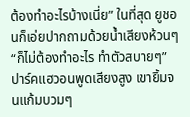ต้องทำอะไรบ้างเนี่ย” ในที่สุด ยูชอนก็เอ่ยปากถามด้วยน้ำเสียงห้วนๆ
“ก็ไม่ต้องทำอะไร ทำตัวสบายๆ” ปาร์คแฮวอนพูดเสียงสูง เขายิ้มจนแก้มบวมๆ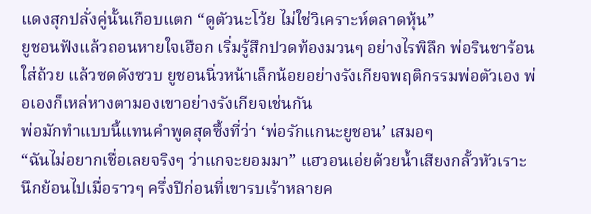แดงสุกปลั่งคู่นั้นเกือบแตก “ดูตัวนะโว้ย ไม่ใช่วิเคราะห์ตลาดหุ้น”
ยูชอนฟังแล้วถอนหายใจเฮือก เริ่มรู้สึกปวดท้องมวนๆ อย่างไรพิลึก พ่อรินชาร้อนใส่ถ้วย แล้วซดดังซวบ ยูชอนนิ่วหน้าเล็กน้อยอย่างรังเกียจพฤติกรรมพ่อตัวเอง พ่อเองก็เหล่หางตามองเขาอย่างรังเกียจเช่นกัน
พ่อมักทำแบบนี้แทนคำพูดสุดซึ้งที่ว่า ‘พ่อรักแกนะยูชอน’ เสมอๆ
“ฉันไม่อยากเชื่อเลยจริงๆ ว่าแกจะยอมมา” แฮวอนเอ่ยด้วยน้ำเสียงกลั้วหัวเราะ
นึกย้อนไปเมื่อราวๆ ครึ่งปีก่อนที่เขารบเร้าหลายค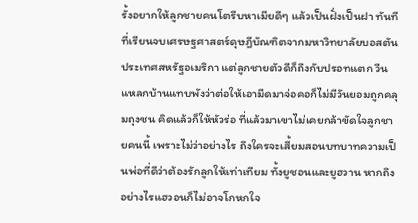รั้งอยากให้ลูกชายคนโตรีบหาเมียดีๆ แล้วเป็นฝั่งเป็นฝา ทันทีที่เรียนจบเศรษฐศาสตร์ดุษฎีบัณฑิตจากมหาวิทยาลัยบอสตัน ประเทศสหรัฐอเมริกา แต่ลูกชายตัวดีก็ถึงกับปรอทแตก วีนแหลกบ้านแทบพังว่าต่อให้เอามีดมาจ่อคอก็ไม่มีวันยอมถูกคลุมถุงชน คิดแล้วก็ให้หัวร่อ ที่แล้วมาเขาไม่เคยกล้าขัดใจลูกชายคนนี้ เพราะไม่ว่าอย่างไร ถึงใครจะเสี้ยมสอนบทบาทความเป็นพ่อที่ดีว่าต้องรักลูกให้เท่าเทียม ทั้งยูชอนและยูฮวาน หากถึงอย่างไรแฮวอนก็ไม่อาจโกหกใจ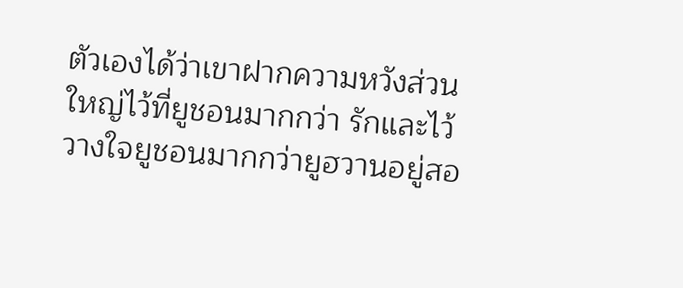ตัวเองได้ว่าเขาฝากความหวังส่วนใหญ่ไว้ที่ยูชอนมากกว่า รักและไว้วางใจยูชอนมากกว่ายูฮวานอยู่สอ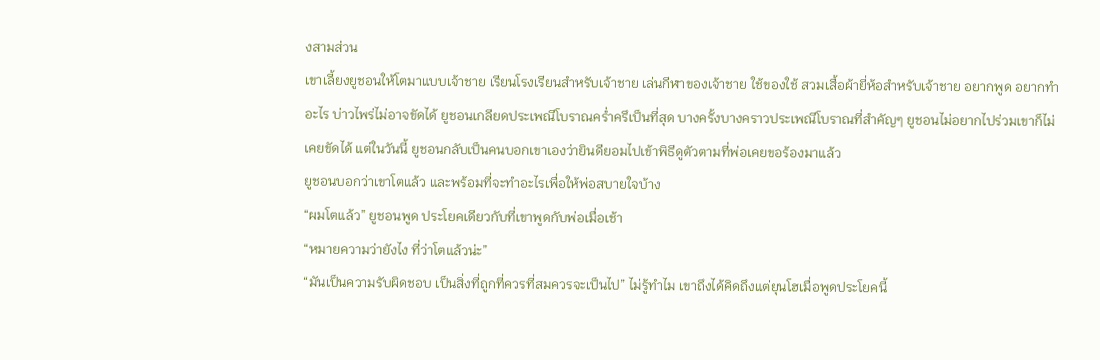งสามส่วน
เขาเลี้ยงยูชอนให้โตมาแบบเจ้าชาย เรียนโรงเรียนสำหรับเจ้าชาย เล่นกีฬาของเจ้าชาย ใช้ของใช้ สวมเสื้อผ้ายี่ห้อสำหรับเจ้าชาย อยากพูด อยากทำอะไร บ่าวไพร่ไม่อาจขัดได้ ยูชอนเกลียดประเพณีโบราณคร่ำครึเป็นที่สุด บางครั้งบางคราวประเพณีโบราณที่สำคัญๆ ยูชอนไม่อยากไปร่วมเขาก็ไม่เคยขัดได้ แต่ในวันนี้ ยูชอนกลับเป็นคนบอกเขาเองว่ายินดียอมไปเข้าพิธีดูตัวตามที่พ่อเคยขอร้องมาแล้ว
ยูชอนบอกว่าเขาโตแล้ว และพร้อมที่จะทำอะไรเพื่อให้พ่อสบายใจบ้าง
“ผมโตแล้ว” ยูชอนพูด ประโยคเดียวกับที่เขาพูดกับพ่อเมื่อเช้า
“หมายความว่ายังไง ที่ว่าโตแล้วน่ะ”
“มันเป็นความรับผิดชอบ เป็นสิ่งที่ถูกที่ควรที่สมควรจะเป็นไป” ไม่รู้ทำไม เขาถึงได้คิดถึงแต่ยุนโฮเมื่อพูดประโยคนี้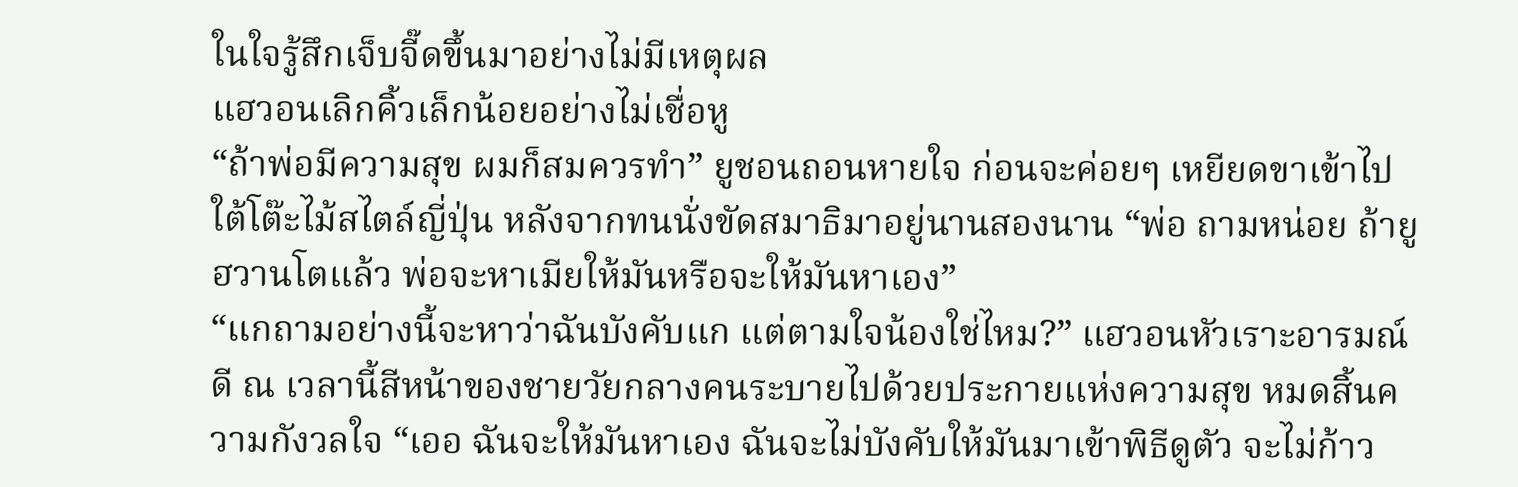ในใจรู้สึกเจ็บจี๊ดขึ้นมาอย่างไม่มีเหตุผล
แฮวอนเลิกคิ้วเล็กน้อยอย่างไม่เชื่อหู
“ถ้าพ่อมีความสุข ผมก็สมควรทำ” ยูชอนถอนหายใจ ก่อนจะค่อยๆ เหยียดขาเข้าไปใต้โต๊ะไม้สไตล์ญี่ปุ่น หลังจากทนนั่งขัดสมาธิมาอยู่นานสองนาน “พ่อ ถามหน่อย ถ้ายูฮวานโตแล้ว พ่อจะหาเมียให้มันหรือจะให้มันหาเอง”
“แกถามอย่างนี้จะหาว่าฉันบังคับแก แต่ตามใจน้องใช่ไหม?” แฮวอนหัวเราะอารมณ์ดี ณ เวลานี้สีหน้าของชายวัยกลางคนระบายไปด้วยประกายแห่งความสุข หมดสิ้นความกังวลใจ “เออ ฉันจะให้มันหาเอง ฉันจะไม่บังคับให้มันมาเข้าพิธีดูตัว จะไม่ก้าว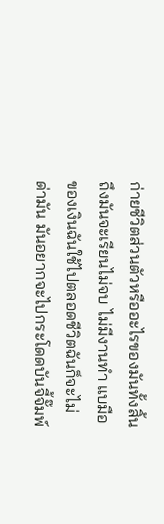ก่ายชีวิตส่วนตัวหรืออะไรของมันทั้งสิ้น ถึงมันจะเรียนไม่จบ ไม่มีงานทำ แบมือของเงินฉันใช้ไปตลอดชีวิตฉันก็จะไม่ด่ามัน มันอยากจะไปกระโดดบันจี้จั๊มพ์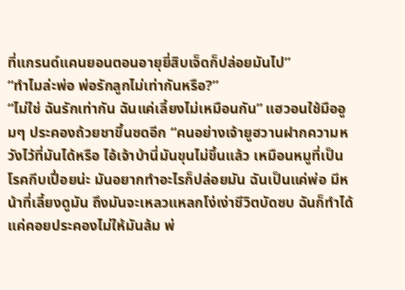ที่แกรนด์แคนยอนตอนอายุยี่สิบเจ็ดก็ปล่อยมันไป”
“ทำไมล่ะพ่อ พ่อรักลูกไม่เท่ากันหรือ?”
“ไม่ใช่ ฉันรักเท่ากัน ฉันแค่เลี้ยงไม่เหมือนกัน” แฮวอนใช้มืออูมๆ ประคองถ้วยชาขึ้นซดอีก “คนอย่างเจ้ายูฮวานฝากความหวังไว้ที่มันได้หรือ ไอ้เจ้าบ้านี่มันขุนไม่ขึ้นแล้ว เหมือนหมูที่เป็นโรคกีบเปื่อยน่ะ มันอยากทำอะไรก็ปล่อยมัน ฉันเป็นแค่พ่อ มีหน้าที่เลี้ยงดูมัน ถึงมันจะเหลวแหลกโง่เง่าชีวิตบัดซบ ฉันก็ทำได้แค่คอยประคองไม่ให้มันล้ม พ่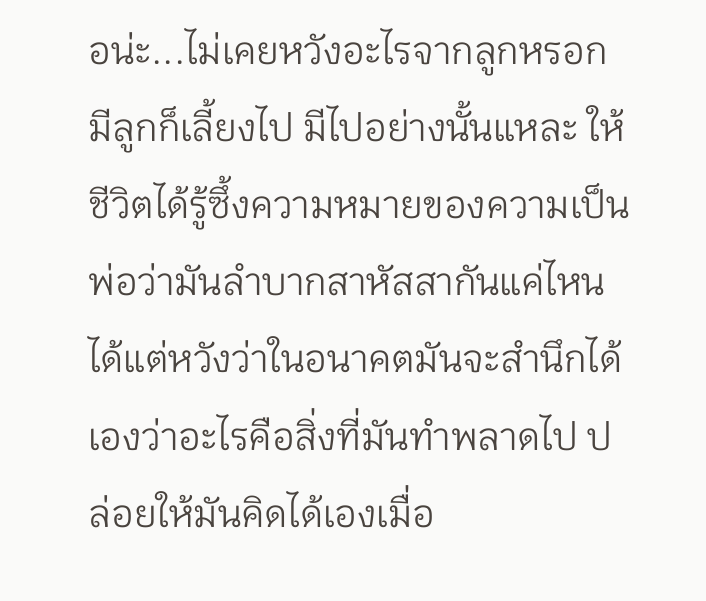อน่ะ...ไม่เคยหวังอะไรจากลูกหรอก มีลูกก็เลี้ยงไป มีไปอย่างนั้นแหละ ให้ชีวิตได้รู้ซึ้งความหมายของความเป็นพ่อว่ามันลำบากสาหัสสากันแค่ไหน ได้แต่หวังว่าในอนาคตมันจะสำนึกได้เองว่าอะไรคือสิ่งที่มันทำพลาดไป ปล่อยให้มันคิดได้เองเมื่อ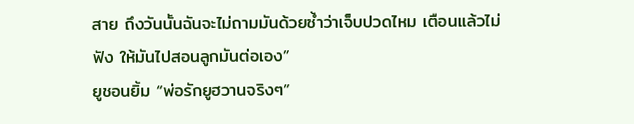สาย ถึงวันนั้นฉันจะไม่ถามมันด้วยซ้ำว่าเจ็บปวดไหม เตือนแล้วไม่ฟัง ให้มันไปสอนลูกมันต่อเอง”
ยูชอนยิ้ม “พ่อรักยูฮวานจริงๆ”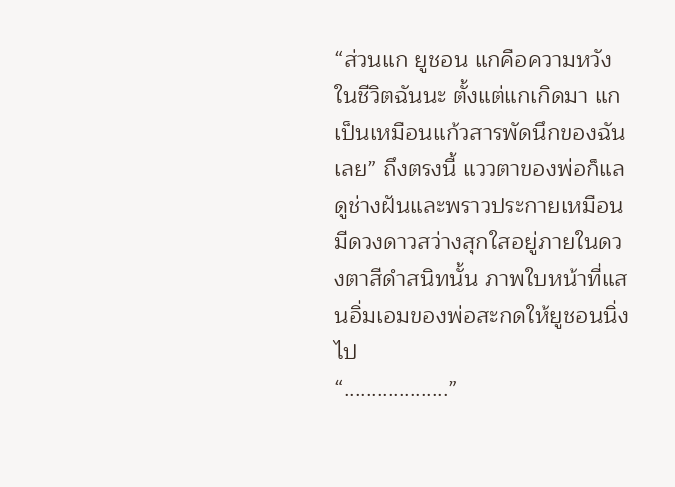“ส่วนแก ยูชอน แกคือความหวังในชีวิตฉันนะ ตั้งแต่แกเกิดมา แกเป็นเหมือนแก้วสารพัดนึกของฉันเลย” ถึงตรงนี้ แววตาของพ่อก็แลดูช่างฝันและพราวประกายเหมือนมีดวงดาวสว่างสุกใสอยู่ภายในดวงตาสีดำสนิทนั้น ภาพใบหน้าที่แสนอิ่มเอมของพ่อสะกดให้ยูชอนนิ่งไป
“...................”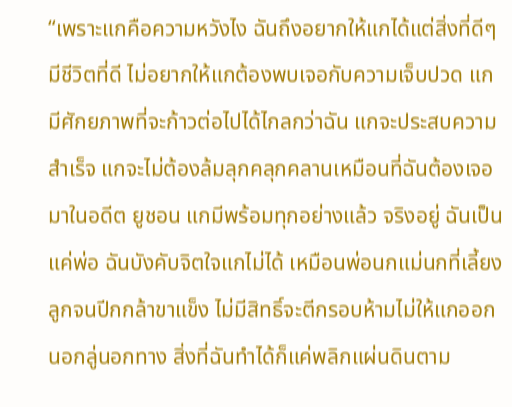“เพราะแกคือความหวังไง ฉันถึงอยากให้แกได้แต่สิ่งที่ดีๆ มีชีวิตที่ดี ไม่อยากให้แกต้องพบเจอกับความเจ็บปวด แกมีศักยภาพที่จะก้าวต่อไปได้ไกลกว่าฉัน แกจะประสบความสำเร็จ แกจะไม่ต้องล้มลุกคลุกคลานเหมือนที่ฉันต้องเจอมาในอดีต ยูชอน แกมีพร้อมทุกอย่างแล้ว จริงอยู่ ฉันเป็นแค่พ่อ ฉันบังคับจิตใจแกไม่ได้ เหมือนพ่อนกแม่นกที่เลี้ยงลูกจนปีกกล้าขาแข็ง ไม่มีสิทธิ์จะตีกรอบห้ามไม่ให้แกออกนอกลู่นอกทาง สิ่งที่ฉันทำได้ก็แค่พลิกแผ่นดินตาม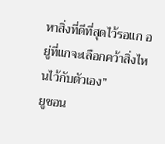หาสิ่งที่ดีที่สุดไว้รอแก อยู่ที่แกจะเลือกคว้าสิ่งไหนไว้กับตัวเอง”
ยูชอน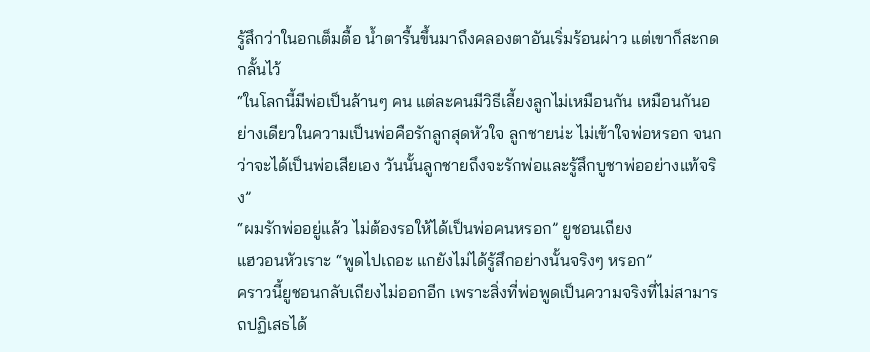รู้สึกว่าในอกเต็มตื้อ น้ำตารื้นขึ้นมาถึงคลองตาอันเริ่มร้อนผ่าว แต่เขาก็สะกดกลั้นไว้
“ในโลกนี้มีพ่อเป็นล้านๆ คน แต่ละคนมีวิธีเลี้ยงลูกไม่เหมือนกัน เหมือนกันอย่างเดียวในความเป็นพ่อคือรักลูกสุดหัวใจ ลูกชายน่ะ ไม่เข้าใจพ่อหรอก จนกว่าจะได้เป็นพ่อเสียเอง วันนั้นลูกชายถึงจะรักพ่อและรู้สึกบูชาพ่ออย่างแท้จริง”
“ผมรักพ่ออยู่แล้ว ไม่ต้องรอให้ได้เป็นพ่อคนหรอก” ยูชอนเถียง
แฮวอนหัวเราะ “พูดไปเถอะ แกยังไม่ได้รู้สึกอย่างนั้นจริงๆ หรอก”
คราวนี้ยูชอนกลับเถียงไม่ออกอีก เพราะสิ่งที่พ่อพูดเป็นความจริงที่ไม่สามารถปฏิเสธได้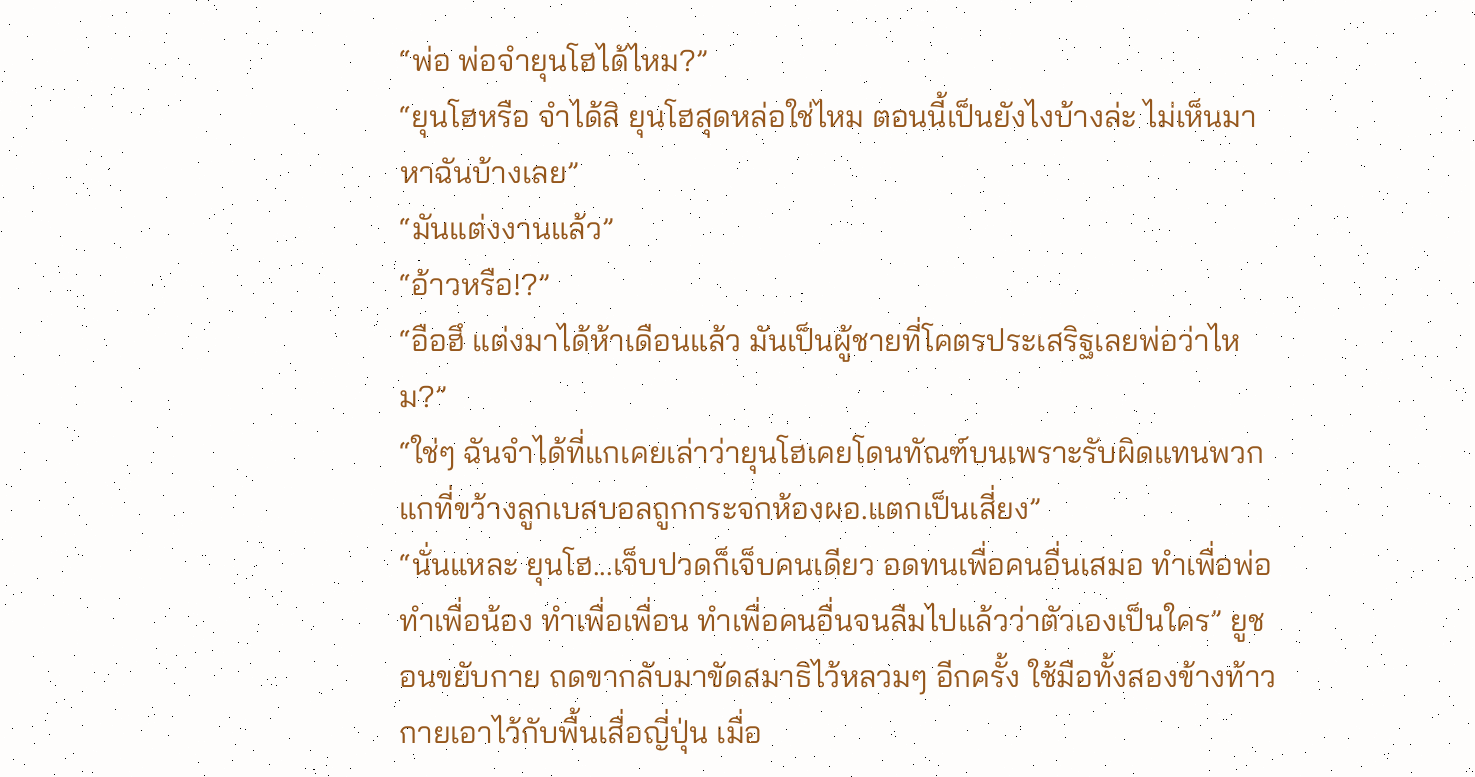“พ่อ พ่อจำยุนโฮได้ไหม?”
“ยุนโฮหรือ จำได้สิ ยุนโฮสุดหล่อใช่ไหม ตอนนี้เป็นยังไงบ้างล่ะ ไม่เห็นมาหาฉันบ้างเลย”
“มันแต่งงานแล้ว”
“อ้าวหรือ!?”
“อือฮึ แต่งมาได้ห้าเดือนแล้ว มันเป็นผู้ชายที่โคตรประเสริฐเลยพ่อว่าไหม?”
“ใช่ๆ ฉันจำได้ที่แกเคยเล่าว่ายุนโฮเคยโดนทัณฑ์บนเพราะรับผิดแทนพวกแกที่ขว้างลูกเบสบอลถูกกระจกห้องผอ.แตกเป็นเสี่ยง”
“นั่นแหละ ยุนโฮ...เจ็บปวดก็เจ็บคนเดียว อดทนเพื่อคนอื่นเสมอ ทำเพื่อพ่อ ทำเพื่อน้อง ทำเพื่อเพื่อน ทำเพื่อคนอื่นจนลืมไปแล้วว่าตัวเองเป็นใคร” ยูชอนขยับกาย ถดขากลับมาขัดสมาธิไว้หลวมๆ อีกครั้ง ใช้มือทั้งสองข้างท้าวกายเอาไว้กับพื้นเสื่อญี่ปุ่น เมื่อ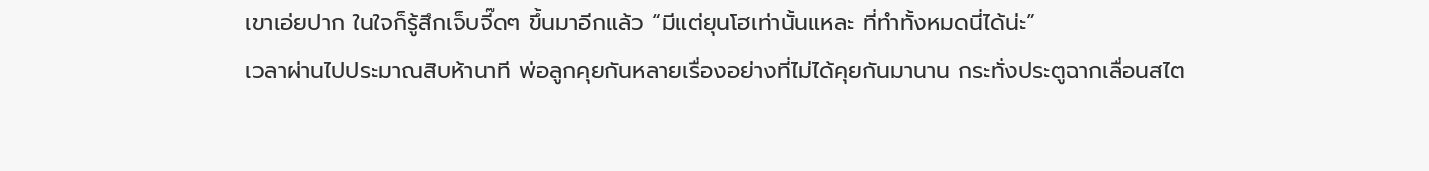เขาเอ่ยปาก ในใจก็รู้สึกเจ็บจี๊ดๆ ขึ้นมาอีกแล้ว “มีแต่ยุนโฮเท่านั้นแหละ ที่ทำทั้งหมดนี่ได้น่ะ”
เวลาผ่านไปประมาณสิบห้านาที พ่อลูกคุยกันหลายเรื่องอย่างที่ไม่ได้คุยกันมานาน กระทั่งประตูฉากเลื่อนสไต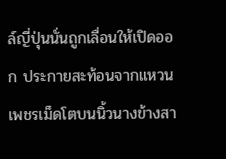ล์ญี่ปุ่นนั่นถูกเลื่อนให้เปิดออก ประกายสะท้อนจากแหวนเพชรเม็ดโตบนนิ้วนางข้างสา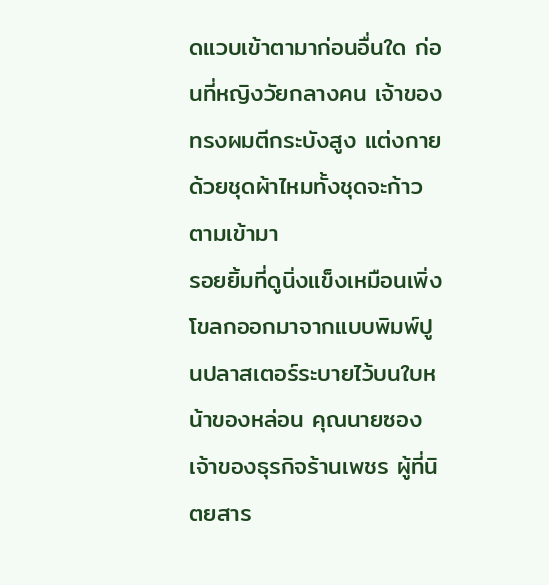ดแวบเข้าตามาก่อนอื่นใด ก่อนที่หญิงวัยกลางคน เจ้าของทรงผมตีกระบังสูง แต่งกายด้วยชุดผ้าไหมทั้งชุดจะก้าวตามเข้ามา
รอยยิ้มที่ดูนิ่งแข็งเหมือนเพิ่งโขลกออกมาจากแบบพิมพ์ปูนปลาสเตอร์ระบายไว้บนใบหน้าของหล่อน คุณนายซอง เจ้าของธุรกิจร้านเพชร ผู้ที่นิตยสาร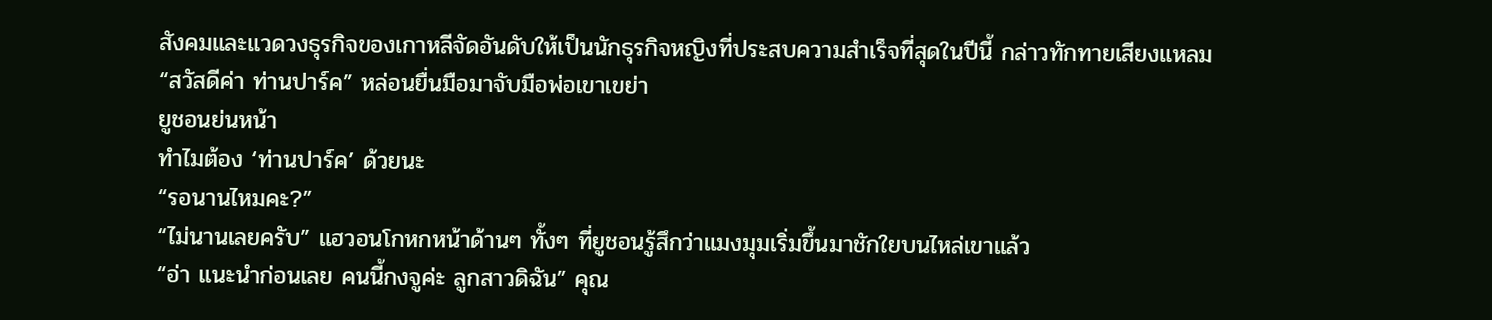สังคมและแวดวงธุรกิจของเกาหลีจัดอันดับให้เป็นนักธุรกิจหญิงที่ประสบความสำเร็จที่สุดในปีนี้ กล่าวทักทายเสียงแหลม
“สวัสดีค่า ท่านปาร์ค” หล่อนยื่นมือมาจับมือพ่อเขาเขย่า
ยูชอนย่นหน้า
ทำไมต้อง ‘ท่านปาร์ค’ ด้วยนะ
“รอนานไหมคะ?”
“ไม่นานเลยครับ” แฮวอนโกหกหน้าด้านๆ ทั้งๆ ที่ยูชอนรู้สึกว่าแมงมุมเริ่มขึ้นมาชักใยบนไหล่เขาแล้ว
“อ่า แนะนำก่อนเลย คนนี้กงจูค่ะ ลูกสาวดิฉัน” คุณ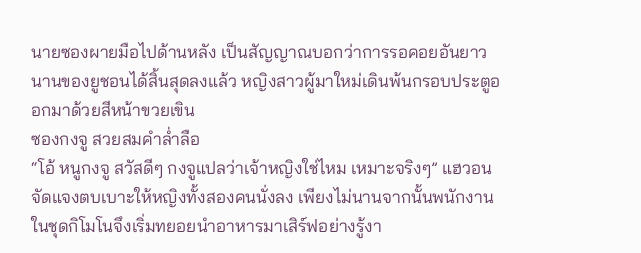นายซองผายมือไปด้านหลัง เป็นสัญญาณบอกว่าการรอคอยอันยาวนานของยูชอนได้สิ้นสุดลงแล้ว หญิงสาวผู้มาใหม่เดินพ้นกรอบประตูออกมาด้วยสีหน้าขวยเขิน
ซองกงจู สวยสมคำล่ำลือ
“โอ้ หนูกงจู สวัสดีๆ กงจูแปลว่าเจ้าหญิงใช่ไหม เหมาะจริงๆ” แฮวอนจัดแจงตบเบาะให้หญิงทั้งสองคนนั่งลง เพียงไม่นานจากนั้นพนักงานในชุดกิโมโนจึงเริ่มทยอยนำอาหารมาเสิร์ฟอย่างรู้งา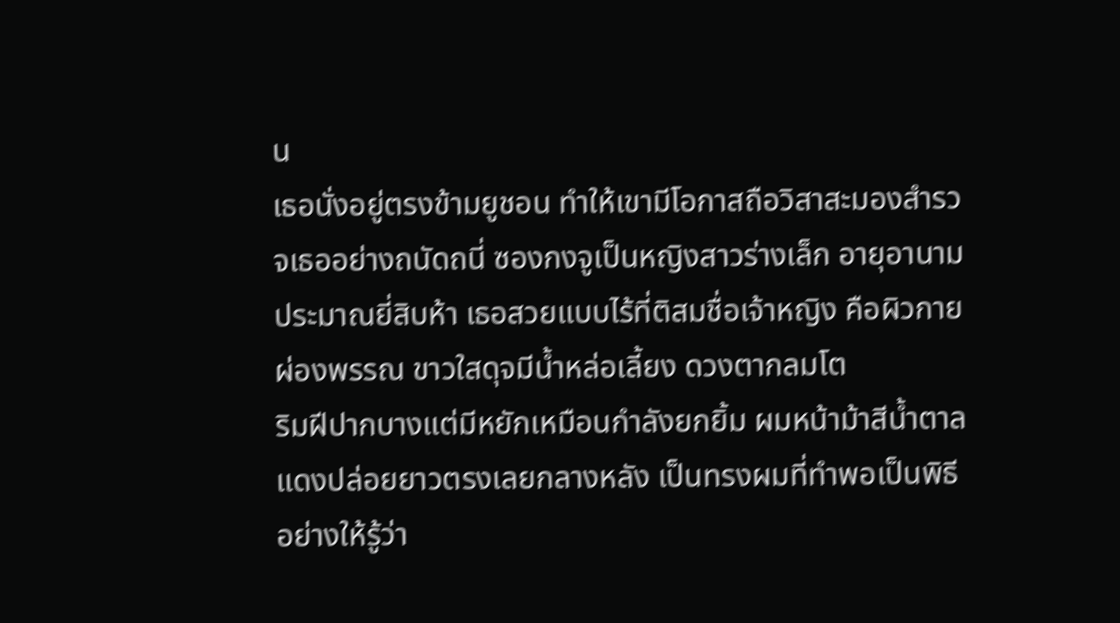น
เธอนั่งอยู่ตรงข้ามยูชอน ทำให้เขามีโอกาสถือวิสาสะมองสำรวจเธออย่างถนัดถนี่ ซองกงจูเป็นหญิงสาวร่างเล็ก อายุอานามประมาณยี่สิบห้า เธอสวยแบบไร้ที่ติสมชื่อเจ้าหญิง คือผิวกายผ่องพรรณ ขาวใสดุจมีน้ำหล่อเลี้ยง ดวงตากลมโต
ริมฝีปากบางแต่มีหยักเหมือนกำลังยกยิ้ม ผมหน้าม้าสีน้ำตาลแดงปล่อยยาวตรงเลยกลางหลัง เป็นทรงผมที่ทำพอเป็นพิธีอย่างให้รู้ว่า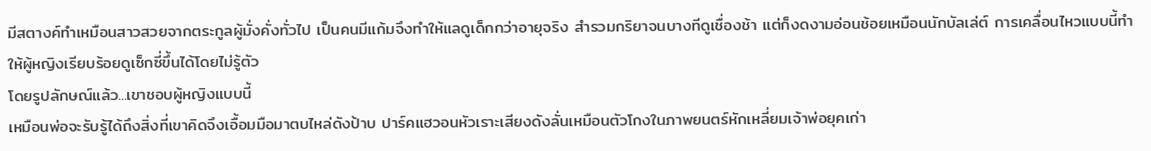มีสตางค์ทำเหมือนสาวสวยจากตระกูลผู้มั่งคั่งทั่วไป เป็นคนมีแก้มจึงทำให้แลดูเด็กกว่าอายุจริง สำรวมกริยาจนบางทีดูเชื่องช้า แต่ก็งดงามอ่อนช้อยเหมือนนักบัลเล่ต์ การเคลื่อนไหวแบบนี้ทำให้ผู้หญิงเรียบร้อยดูเซ็กซี่ขึ้นได้โดยไม่รู้ตัว
โดยรูปลักษณ์แล้ว...เขาชอบผู้หญิงแบบนี้
เหมือนพ่อจะรับรู้ได้ถึงสิ่งที่เขาคิดจึงเอื้อมมือมาตบไหล่ดังป้าบ ปาร์คแฮวอนหัวเราะเสียงดังลั่นเหมือนตัวโกงในภาพยนตร์หักเหลี่ยมเจ้าพ่อยุคเก่า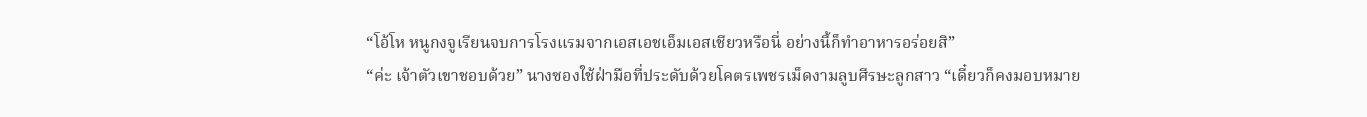“โอ้โห หนูกงจูเรียนจบการโรงแรมจากเอสเอชเอ็มเอสเชียวหรือนี่ อย่างนี้ก็ทำอาหารอร่อยสิ”
“ค่ะ เจ้าตัวเขาชอบด้วย” นางซองใช้ฝ่ามือที่ประดับด้วยโคตรเพชรเม็ดงามลูบศีรษะลูกสาว “เดี๋ยวก็คงมอบหมาย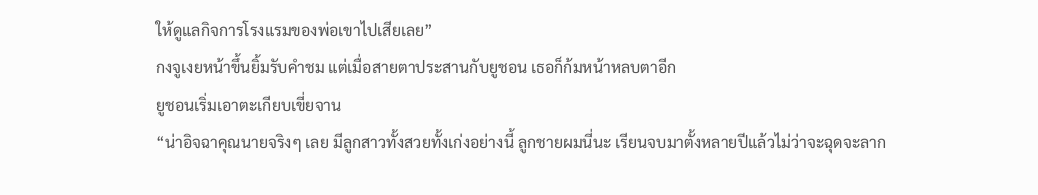ให้ดูแลกิจการโรงแรมของพ่อเขาไปเสียเลย”
กงจูเงยหน้าขึ้นยิ้มรับคำชม แต่เมื่อสายตาประสานกับยูชอน เธอก็ก้มหน้าหลบตาอีก
ยูชอนเริ่มเอาตะเกียบเขี่ยจาน
“น่าอิจฉาคุณนายจริงๆ เลย มีลูกสาวทั้งสวยทั้งเก่งอย่างนี้ ลูกชายผมนี่นะ เรียนจบมาตั้งหลายปีแล้วไม่ว่าจะฉุดจะลาก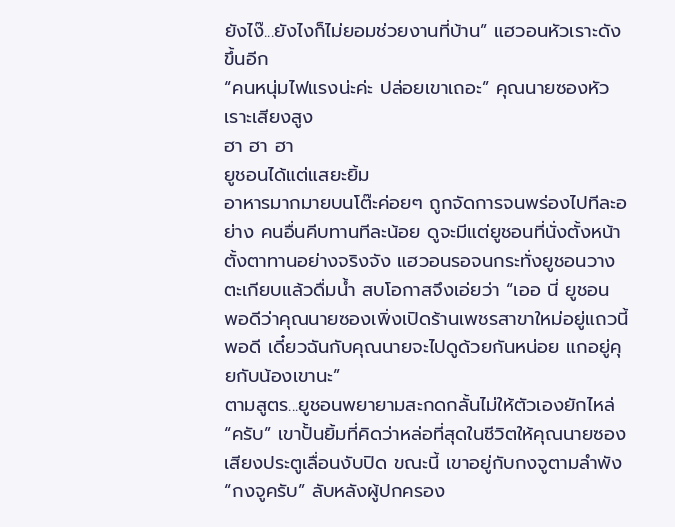ยังไง๊...ยังไงก็ไม่ยอมช่วยงานที่บ้าน” แฮวอนหัวเราะดังขึ้นอีก
“คนหนุ่มไฟแรงน่ะค่ะ ปล่อยเขาเถอะ” คุณนายซองหัวเราะเสียงสูง
ฮา ฮา ฮา
ยูชอนได้แต่แสยะยิ้ม
อาหารมากมายบนโต๊ะค่อยๆ ถูกจัดการจนพร่องไปทีละอย่าง คนอื่นคีบทานทีละน้อย ดูจะมีแต่ยูชอนที่นั่งตั้งหน้าตั้งตาทานอย่างจริงจัง แฮวอนรอจนกระทั่งยูชอนวางตะเกียบแล้วดื่มน้ำ สบโอกาสจึงเอ่ยว่า “เออ นี่ ยูชอน พอดีว่าคุณนายซองเพิ่งเปิดร้านเพชรสาขาใหม่อยู่แถวนี้พอดี เดี๋ยวฉันกับคุณนายจะไปดูด้วยกันหน่อย แกอยู่คุยกับน้องเขานะ”
ตามสูตร...ยูชอนพยายามสะกดกลั้นไม่ให้ตัวเองยักไหล่
“ครับ” เขาปั้นยิ้มที่คิดว่าหล่อที่สุดในชีวิตให้คุณนายซอง
เสียงประตูเลื่อนงับปิด ขณะนี้ เขาอยู่กับกงจูตามลำพัง
“กงจูครับ” ลับหลังผู้ปกครอง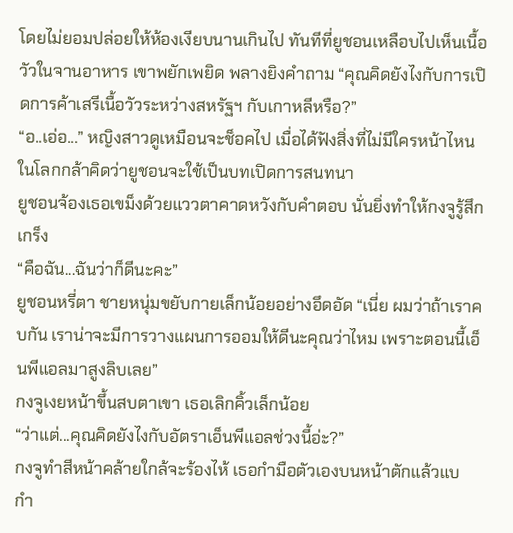โดยไม่ยอมปล่อยให้ห้องเงียบนานเกินไป ทันทีที่ยูชอนเหลือบไปเห็นเนื้อวัวในจานอาหาร เขาพยักเพยิด พลางยิงคำถาม “คุณคิดยังไงกับการเปิดการค้าเสรีเนื้อวัวระหว่างสหรัฐฯ กับเกาหลีหรือ?”
“อ..เอ่อ...” หญิงสาวดูเหมือนจะช็อคไป เมื่อได้ฟังสิ่งที่ไม่มีใครหน้าไหนในโลกกล้าคิดว่ายูชอนจะใช้เป็นบทเปิดการสนทนา
ยูชอนจ้องเธอเขม็งด้วยแววตาคาดหวังกับคำตอบ นั่นยิ่งทำให้กงจูรู้สึกเกร็ง
“คือฉัน...ฉันว่าก็ดีนะคะ”
ยูชอนหรี่ตา ชายหนุ่มขยับกายเล็กน้อยอย่างอึดอัด “เนี่ย ผมว่าถ้าเราคบกัน เราน่าจะมีการวางแผนการออมให้ดีนะคุณว่าไหม เพราะตอนนี้เอ็นพีแอลมาสูงลิบเลย”
กงจูเงยหน้าขึ้นสบตาเขา เธอเลิกคิ้วเล็กน้อย
“ว่าแต่...คุณคิดยังไงกับอัตราเอ็นพีแอลช่วงนี้อ่ะ?”
กงจูทำสีหน้าคล้ายใกล้จะร้องไห้ เธอกำมือตัวเองบนหน้าตักแล้วแบ กำ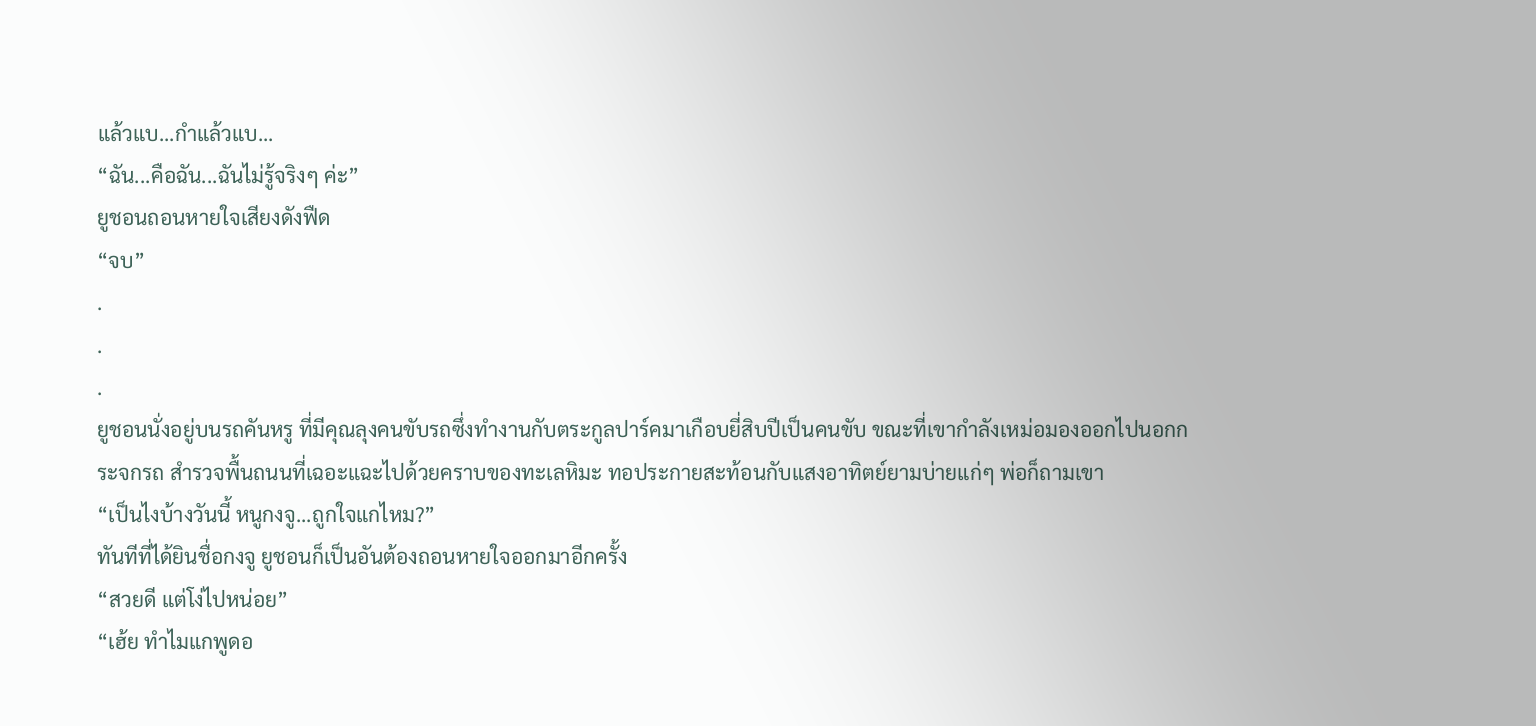แล้วแบ...กำแล้วแบ...
“ฉัน...คือฉัน...ฉันไม่รู้จริงๆ ค่ะ”
ยูชอนถอนหายใจเสียงดังฟืด
“จบ”
.
.
.
ยูชอนนั่งอยู่บนรถคันหรู ที่มีคุณลุงคนขับรถซึ่งทำงานกับตระกูลปาร์คมาเกือบยี่สิบปีเป็นคนขับ ขณะที่เขากำลังเหม่อมองออกไปนอกกระจกรถ สำรวจพื้นถนนที่เฉอะแฉะไปด้วยคราบของทะเลหิมะ ทอประกายสะท้อนกับแสงอาทิตย์ยามบ่ายแก่ๆ พ่อก็ถามเขา
“เป็นไงบ้างวันนี้ หนูกงจู...ถูกใจแกไหม?”
ทันทีที่ได้ยินชื่อกงจู ยูชอนก็เป็นอันต้องถอนหายใจออกมาอีกครั้ง
“สวยดี แต่โง่ไปหน่อย”
“เฮ้ย ทำไมแกพูดอ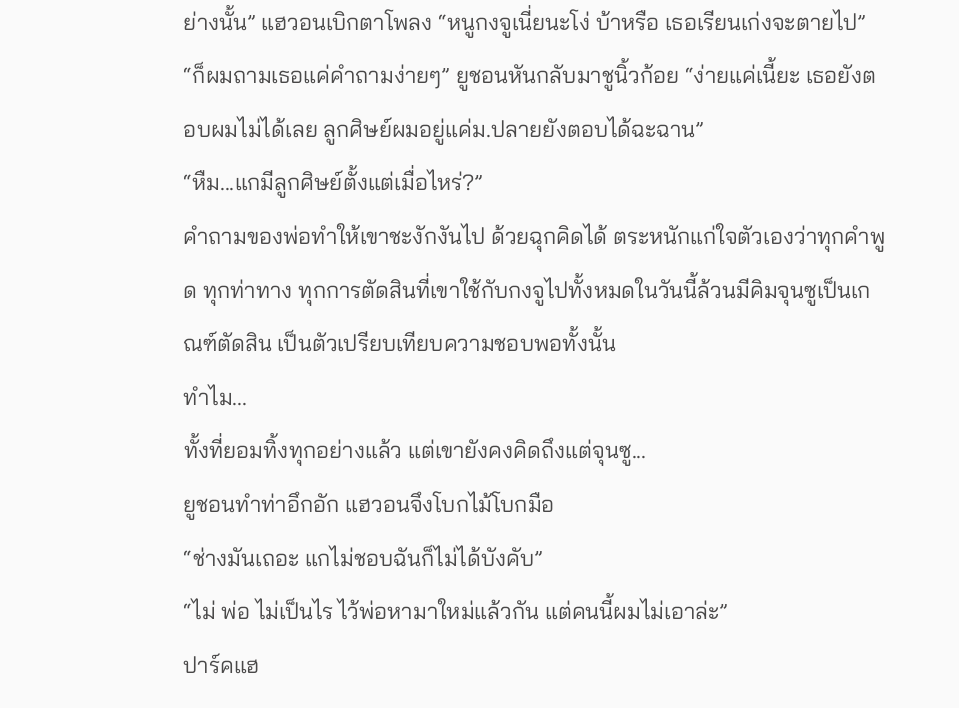ย่างนั้น” แฮวอนเบิกตาโพลง “หนูกงจูเนี่ยนะโง่ บ้าหรือ เธอเรียนเก่งจะตายไป”
“ก็ผมถามเธอแค่คำถามง่ายๆ” ยูชอนหันกลับมาชูนิ้วก้อย “ง่ายแค่เนี้ยะ เธอยังตอบผมไม่ได้เลย ลูกศิษย์ผมอยู่แค่ม.ปลายยังตอบได้ฉะฉาน”
“หืม...แกมีลูกศิษย์ตั้งแต่เมื่อไหร่?”
คำถามของพ่อทำให้เขาชะงักงันไป ด้วยฉุกคิดได้ ตระหนักแก่ใจตัวเองว่าทุกคำพูด ทุกท่าทาง ทุกการตัดสินที่เขาใช้กับกงจูไปทั้งหมดในวันนี้ล้วนมีคิมจุนซูเป็นเกณฑ์ตัดสิน เป็นตัวเปรียบเทียบความชอบพอทั้งนั้น
ทำไม...
ทั้งที่ยอมทิ้งทุกอย่างแล้ว แต่เขายังคงคิดถึงแต่จุนซู...
ยูชอนทำท่าอึกอัก แฮวอนจึงโบกไม้โบกมือ
“ช่างมันเถอะ แกไม่ชอบฉันก็ไม่ได้บังคับ”
“ไม่ พ่อ ไม่เป็นไร ไว้พ่อหามาใหม่แล้วกัน แต่คนนี้ผมไม่เอาล่ะ”
ปาร์คแฮ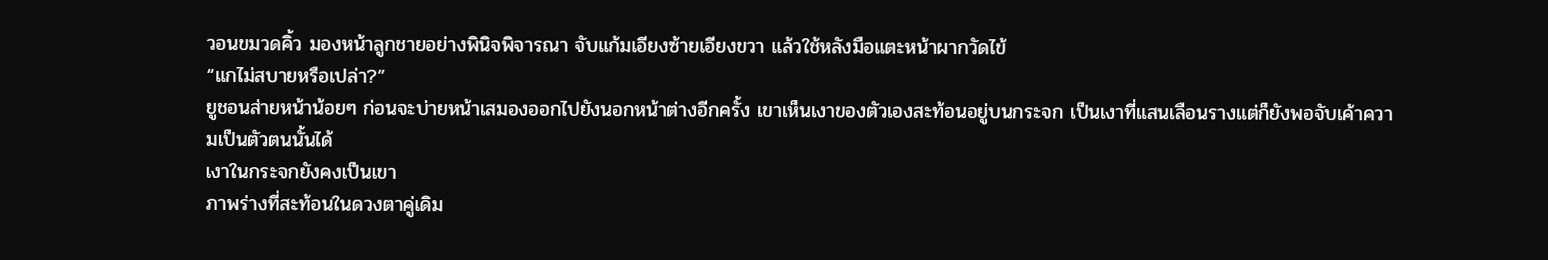วอนขมวดคิ้ว มองหน้าลูกชายอย่างพินิจพิจารณา จับแก้มเอียงซ้ายเอียงขวา แล้วใช้หลังมือแตะหน้าผากวัดไข้
“แกไม่สบายหรือเปล่า?”
ยูชอนส่ายหน้าน้อยๆ ก่อนจะบ่ายหน้าเสมองออกไปยังนอกหน้าต่างอีกครั้ง เขาเห็นเงาของตัวเองสะท้อนอยู่บนกระจก เป็นเงาที่แสนเลือนรางแต่ก็ยังพอจับเค้าความเป็นตัวตนนั้นได้
เงาในกระจกยังคงเป็นเขา
ภาพร่างที่สะท้อนในดวงตาคู่เดิม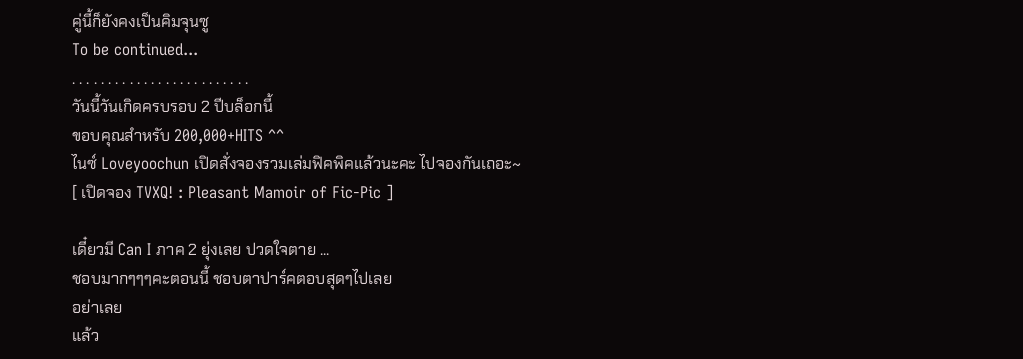คู่นี้ก็ยังคงเป็นคิมจุนซู
To be continued...
. . . . . . . . . . . . . . . . . . . . . . . . .
วันนี้วันเกิดครบรอบ 2 ปีบล็อกนี้
ขอบคุณสำหรับ 200,000+HITS ^^
ไนซ์ Loveyoochun เปิดสั่งจองรวมเล่มฟิคพิคแล้วนะคะ ไปจองกันเถอะ~
[ เปิดจอง TVXQ! : Pleasant Mamoir of Fic-Pic ]

เดี๋ยวมี Can I ภาค 2 ยุ่งเลย ปวดใจตาย ...
ชอบมากๆๆๆคะตอนนี้ ชอบตาปาร์คตอบสุดๆไปเลย
อย่าเลย
แล้ว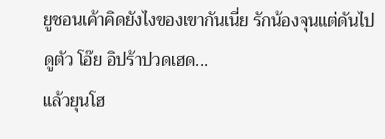ยูชอนเค้าคิดยังไงของเขากันเนี่ย รักน้องจุนแต่ดันไปดูตัว โอ๊ย อิปร้าปวดเฮด...
แล้วยุนโฮ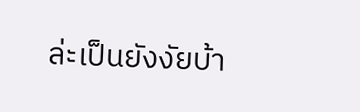ล่ะเป็นยังงัยบ้า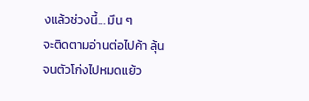งแล้วช่วงนี้... มึน ๆ
จะติดตามอ่านต่อไปค้า ลุ้นจนตัวโก่งไปหมดแย้ว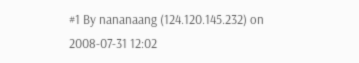#1 By nananaang (124.120.145.232) on 2008-07-31 12:02